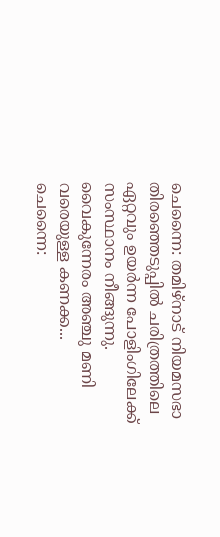ചെന്നൈ: തമിഴ്നാട് നിയമസഭാ തിരഞ്ഞെടുപ്പിൽ ചരിത്രത്തിലെ ഏറ്റവും ഉയർന്ന പോളിംഗിലേക്ക് സംസ്ഥാനം നീങ്ങുന്നു. വൈകുന്നേരം അഞ്ചു മണി വരെയുള്ള കണക്ക...
ചെന്നൈ: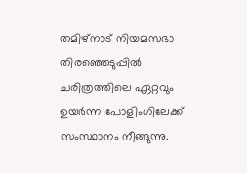തമിഴ്നാട് നിയമസഭാ തിരഞ്ഞെടുപ്പിൽ ചരിത്രത്തിലെ ഏറ്റവും ഉയർന്ന പോളിംഗിലേക്ക് സംസ്ഥാനം നീങ്ങുന്നു.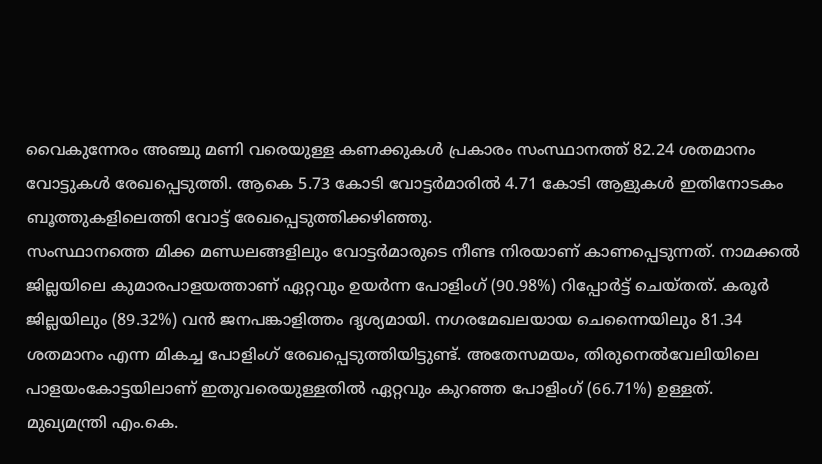വൈകുന്നേരം അഞ്ചു മണി വരെയുള്ള കണക്കുകൾ പ്രകാരം സംസ്ഥാനത്ത് 82.24 ശതമാനം വോട്ടുകൾ രേഖപ്പെടുത്തി. ആകെ 5.73 കോടി വോട്ടർമാരിൽ 4.71 കോടി ആളുകൾ ഇതിനോടകം ബൂത്തുകളിലെത്തി വോട്ട് രേഖപ്പെടുത്തിക്കഴിഞ്ഞു.
സംസ്ഥാനത്തെ മിക്ക മണ്ഡലങ്ങളിലും വോട്ടർമാരുടെ നീണ്ട നിരയാണ് കാണപ്പെടുന്നത്. നാമക്കൽ ജില്ലയിലെ കുമാരപാളയത്താണ് ഏറ്റവും ഉയർന്ന പോളിംഗ് (90.98%) റിപ്പോർട്ട് ചെയ്തത്. കരൂർ ജില്ലയിലും (89.32%) വൻ ജനപങ്കാളിത്തം ദൃശ്യമായി. നഗരമേഖലയായ ചെന്നൈയിലും 81.34 ശതമാനം എന്ന മികച്ച പോളിംഗ് രേഖപ്പെടുത്തിയിട്ടുണ്ട്. അതേസമയം, തിരുനെൽവേലിയിലെ പാളയംകോട്ടയിലാണ് ഇതുവരെയുള്ളതിൽ ഏറ്റവും കുറഞ്ഞ പോളിംഗ് (66.71%) ഉള്ളത്.
മുഖ്യമന്ത്രി എം.കെ.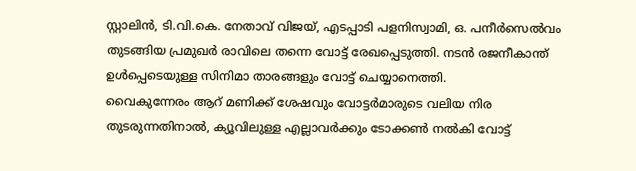സ്റ്റാലിൻ, ടി.വി.കെ. നേതാവ് വിജയ്, എടപ്പാടി പളനിസ്വാമി, ഒ. പനീർസെൽവം തുടങ്ങിയ പ്രമുഖർ രാവിലെ തന്നെ വോട്ട് രേഖപ്പെടുത്തി. നടൻ രജനീകാന്ത് ഉൾപ്പെടെയുള്ള സിനിമാ താരങ്ങളും വോട്ട് ചെയ്യാനെത്തി.
വൈകുന്നേരം ആറ് മണിക്ക് ശേഷവും വോട്ടർമാരുടെ വലിയ നിര തുടരുന്നതിനാൽ, ക്യൂവിലുള്ള എല്ലാവർക്കും ടോക്കൺ നൽകി വോട്ട്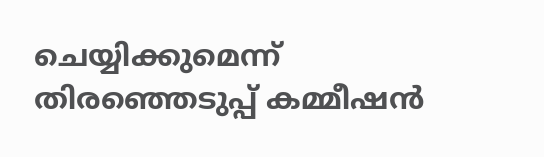ചെയ്യിക്കുമെന്ന് തിരഞ്ഞെടുപ്പ് കമ്മീഷൻ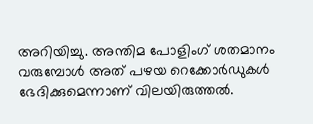അറിയിച്ചു. അന്തിമ പോളിംഗ് ശതമാനം വരുമ്പോൾ അത് പഴയ റെക്കോർഡുകൾ ഭേദിക്കുമെന്നാണ് വിലയിരുത്തൽ.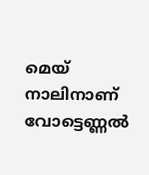മെയ് നാലിനാണ് വോട്ടെണ്ണൽ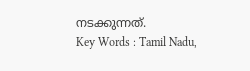നടക്കുന്നത്.
Key Words : Tamil Nadu,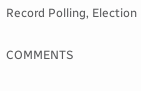Record Polling, Election

COMMENTS